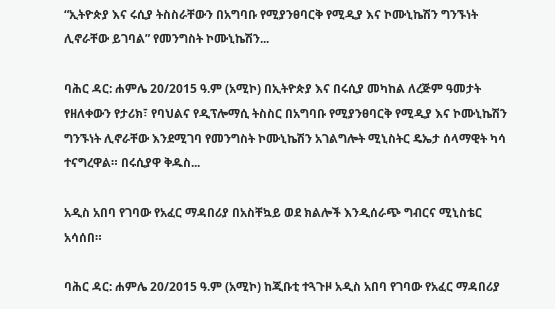“ኢትዮጵያ እና ሩሲያ ትስስራቸውን በአግባቡ የሚያንፀባርቅ የሚዲያ እና ኮሙኒኬሽን ግንኙነት ሊኖራቸው ይገባል” የመንግስት ኮሙኒኬሽን...

ባሕር ዳር: ሐምሌ 20/2015 ዓ.ም (አሚኮ) በኢትዮጵያ እና በሩሲያ መካከል ለረጅም ዓመታት የዘለቀውን የታሪክ፣ የባህልና የዲፕሎማሲ ትስስር በአግባቡ የሚያንፀባርቅ የሚዲያ እና ኮሙኒኬሽን ግንኙነት ሊኖራቸው እንደሚገባ የመንግስት ኮሙኒኬሽን አገልግሎት ሚኒስትር ዴኤታ ሰላማዊት ካሳ ተናግረዋል። በሩሲያዋ ቅዱስ...

አዲስ አበባ የገባው የአፈር ማዳበሪያ በአስቸኳይ ወደ ክልሎች እንዲሰራጭ ግብርና ሚኒስቴር አሳሰበ።

ባሕር ዳር: ሐምሌ 20/2015 ዓ.ም (አሚኮ) ከጂቡቲ ተጓጉዞ አዲስ አበባ የገባው የአፈር ማዳበሪያ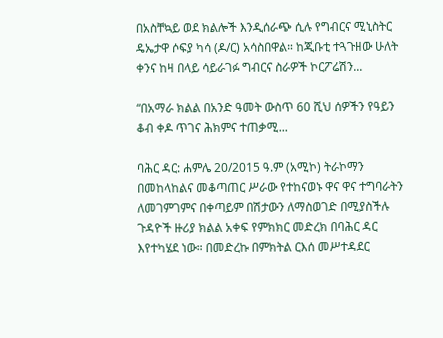በአስቸኳይ ወደ ክልሎች እንዲሰራጭ ሲሉ የግብርና ሚኒስትር ዴኤታዋ ሶፍያ ካሳ (ዶ/ር) አሳስበዋል። ከጂቡቲ ተጓጉዘው ሁለት ቀንና ከዛ በላይ ሳይራገፉ ግብርና ስራዎች ኮርፖሬሽን...

“በአማራ ክልል በአንድ ዓመት ውስጥ 60 ሺህ ሰዎችን የዓይን ቆብ ቀዶ ጥገና ሕክምና ተጠቃሚ...

ባሕር ዳር: ሐምሌ 20/2015 ዓ.ም (አሚኮ) ትራኮማን በመከላከልና መቆጣጠር ሥራው የተከናወኑ ዋና ዋና ተግባራትን ለመገምገምና በቀጣይም በሽታውን ለማስወገድ በሚያስችሉ ጉዳዮች ዙሪያ ክልል አቀፍ የምክክር መድረክ በባሕር ዳር እየተካሄደ ነው። በመድረኩ በምክትል ርእሰ መሥተዳደር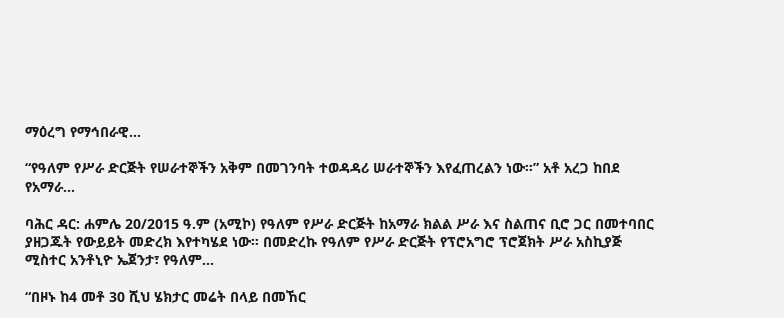ማዕረግ የማኅበራዊ...

“የዓለም የሥራ ድርጅት የሠራተኞችን አቅም በመገንባት ተወዳዳሪ ሠራተኞችን እየፈጠረልን ነው።” አቶ አረጋ ከበደ የአማራ...

ባሕር ዳር: ሐምሌ 20/2015 ዓ.ም (አሚኮ) የዓለም የሥራ ድርጅት ከአማራ ክልል ሥራ እና ስልጠና ቢሮ ጋር በመተባበር ያዘጋጁት የውይይት መድረክ እየተካሄደ ነው። በመድረኩ የዓለም የሥራ ድርጅት የፕሮአግሮ ፕሮጀክት ሥራ አስኪያጅ ሚስተር አንቶኒዮ ኤጀንታ፣ የዓለም...

“በዞኑ ከ4 መቶ 30 ሺህ ሄክታር መሬት በላይ በመኸር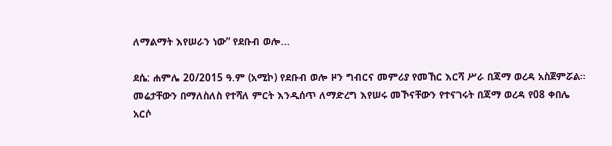ለማልማት እየሠራን ነው” የደቡብ ወሎ...

ደሴ: ሐምሌ 20/2015 ዓ.ም (አሚኮ) የደቡብ ወሎ ዞን ግብርና መምሪያ የመኸር እርሻ ሥራ በጃማ ወረዳ አስጀምሯል። መሬታቸውን በማለስለስ የተሻለ ምርት እንዲሰጥ ለማድረግ እየሠሩ መኾናቸውን የተናገሩት በጃማ ወረዳ የ08 ቀበሌ አርሶ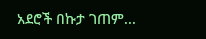አደሮች በኩታ ገጠም...